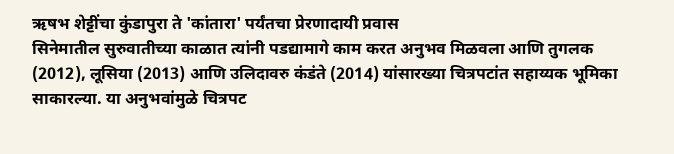ऋषभ शेट्टींचा कुंडापुरा ते 'कांतारा' पर्यंतचा प्रेरणादायी प्रवास
सिनेमातील सुरुवातीच्या काळात त्यांनी पडद्यामागे काम करत अनुभव मिळवला आणि तुगलक (2012), लूसिया (2013) आणि उलिदावरु कंडंते (2014) यांसारख्या चित्रपटांत सहाय्यक भूमिका साकारल्या. या अनुभवांमुळे चित्रपट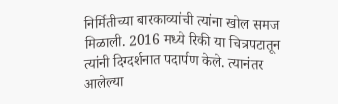निर्मितीच्या बारकाव्यांची त्यांना खोल समज मिळाली. 2016 मध्ये रिकी या चित्रपटातून त्यांनी दिग्दर्शनात पदार्पण केले. त्यानंतर आलेल्या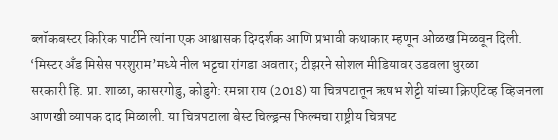ब्लॉकबस्टर किरिक पार्टीने त्यांना एक आश्वासक दिग्दर्शक आणि प्रभावी कथाकार म्हणून ओळख मिळवून दिली.
‘मिस्टर अँड मिसेस परशुराम’मध्ये नील भट्टचा रांगडा अवतार; टीझरने सोशल मीडियावर उडवला धुरळा
सरकारी हि. प्रा. शाळा, कासरगोडु, कोडुगे: रमन्ना राय (2018) या चित्रपटातून ऋषभ शेट्टी यांच्या क्रिएटिव्ह व्हिजनला आणखी व्यापक दाद मिळाली. या चित्रपटाला बेस्ट चिल्ड्रन्स फिल्मचा राष्ट्रीय चित्रपट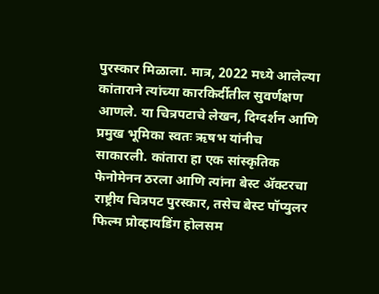पुरस्कार मिळाला. मात्र, 2022 मध्ये आलेल्या कांताराने त्यांच्या कारकिर्दीतील सुवर्णक्षण आणले. या चित्रपटाचे लेखन, दिग्दर्शन आणि प्रमुख भूमिका स्वतः ऋषभ यांनीच साकारली. कांतारा हा एक सांस्कृतिक फेनोमेनन ठरला आणि त्यांना बेस्ट ॲक्टरचा राष्ट्रीय चित्रपट पुरस्कार, तसेच बेस्ट पॉप्युलर फिल्म प्रोव्हायडिंग होलसम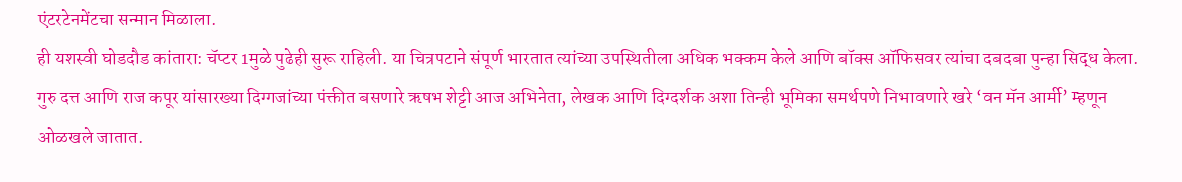एंटरटेनमेंटचा सन्मान मिळाला.
ही यशस्वी घोडदौड कांतारा: चॅप्टर 1मुळे पुढेही सुरू राहिली. या चित्रपटाने संपूर्ण भारतात त्यांच्या उपस्थितीला अधिक भक्कम केले आणि बॉक्स ऑफिसवर त्यांचा दबदबा पुन्हा सिद्ध केला. गुरु दत्त आणि राज कपूर यांसारख्या दिग्गजांच्या पंक्तीत बसणारे ऋषभ शेट्टी आज अभिनेता, लेखक आणि दिग्दर्शक अशा तिन्ही भूमिका समर्थपणे निभावणारे खरे ‘वन मॅन आर्मी’ म्हणून ओळखले जातात.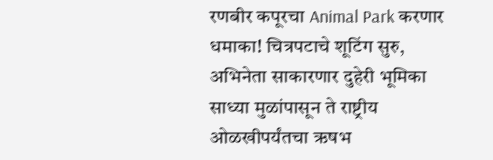रणबीर कपूरचा Animal Park करणार धमाका! चित्रपटाचे शूटिंग सुरु, अभिनेता साकारणार दुहेरी भूमिका
साध्या मुळांपासून ते राष्ट्रीय ओळखीपर्यंतचा ऋषभ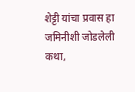शेट्टी यांचा प्रवास हा जमिनीशी जोडलेली कथा,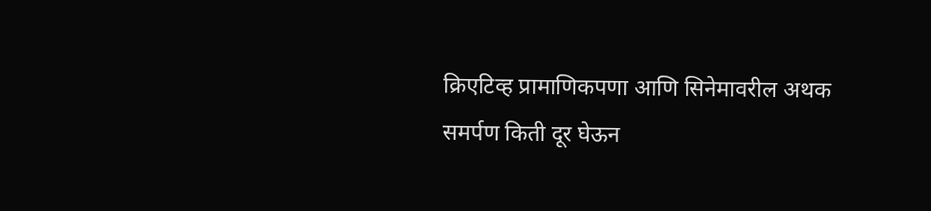क्रिएटिव्ह प्रामाणिकपणा आणि सिनेमावरील अथक समर्पण किती दूर घेऊन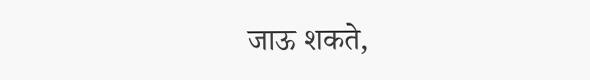जाऊ शकते,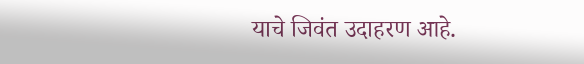याचे जिवंत उदाहरण आहे.